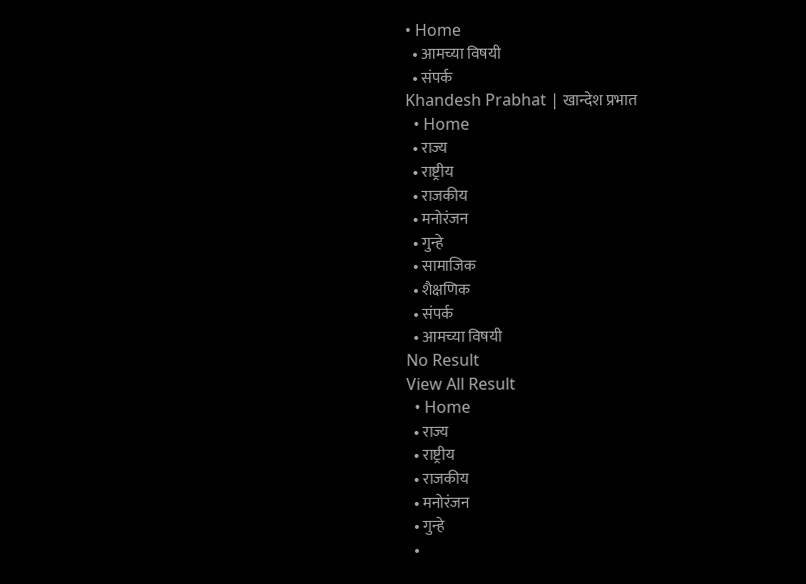• Home
  • आमच्या विषयी
  • संपर्क
Khandesh Prabhat | खान्देश प्रभात
  • Home
  • राज्य
  • राष्ट्रीय
  • राजकीय
  • मनोरंजन
  • गुन्हे
  • सामाजिक
  • शैक्षणिक
  • संपर्क
  • आमच्या विषयी
No Result
View All Result
  • Home
  • राज्य
  • राष्ट्रीय
  • राजकीय
  • मनोरंजन
  • गुन्हे
  •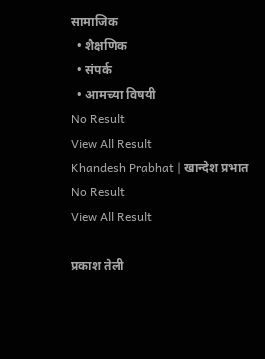सामाजिक
  • शैक्षणिक
  • संपर्क
  • आमच्या विषयी
No Result
View All Result
Khandesh Prabhat | खान्देश प्रभात
No Result
View All Result

प्रकाश तेली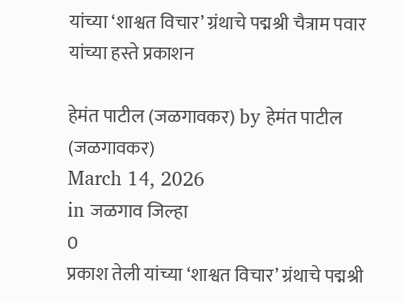यांच्या ‘शाश्वत विचार’ ग्रंथाचे पद्मश्री चैत्राम पवार यांच्या हस्ते प्रकाशन

हेमंत पाटील (जळगावकर) by हेमंत पाटील (जळगावकर)
March 14, 2026
in जळगाव जिल्हा
0
प्रकाश तेली यांच्या ‘शाश्वत विचार’ ग्रंथाचे पद्मश्री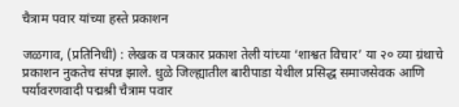चैत्राम पवार यांच्या हस्ते प्रकाशन

जळगाव, (प्रतिनिधी) : लेखक व पत्रकार प्रकाश तेली यांच्या ‘शाश्वत विचार’ या २० व्या ग्रंथाचे प्रकाशन नुकतेच संपन्न झाले. धुळे जिल्ह्यातील बारीपाडा येथील प्रसिद्ध समाजसेवक आणि पर्यावरणवादी पद्मश्री चैत्राम पवार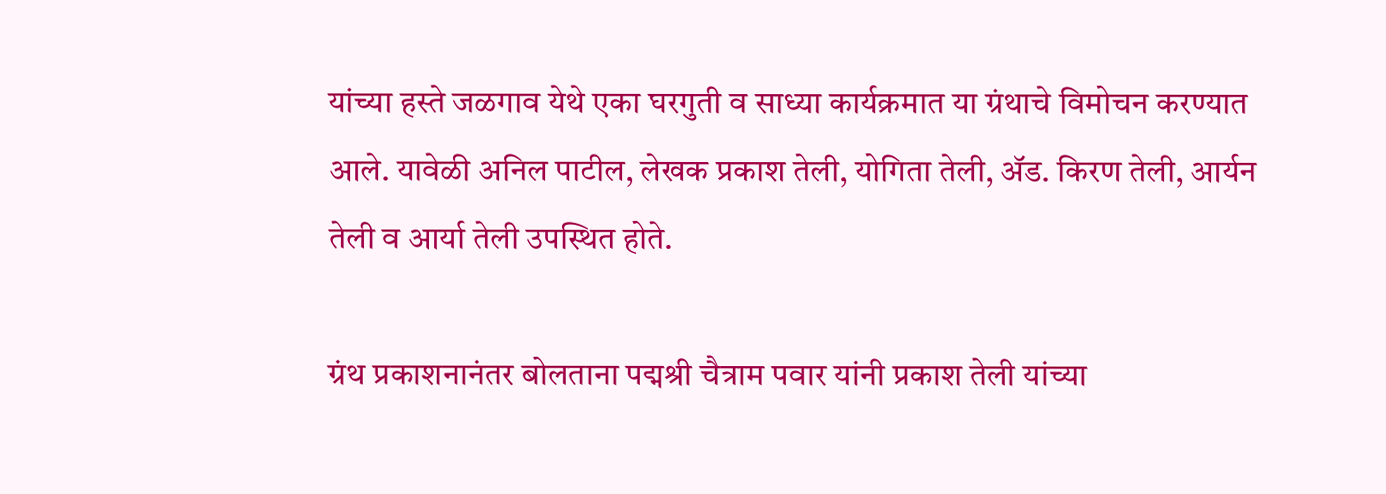यांच्या हस्ते जळगाव येथे एका घरगुती व साध्या कार्यक्रमात या ग्रंथाचे विमोचन करण्यात आले. यावेळी अनिल पाटील, लेखक प्रकाश तेली, योगिता तेली, ॲड. किरण तेली, आर्यन तेली व आर्या तेली उपस्थित होते.

ग्रंथ प्रकाशनानंतर बोलताना पद्मश्री चैत्राम पवार यांनी प्रकाश तेली यांच्या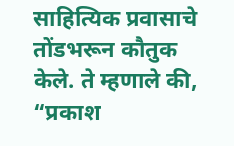साहित्यिक प्रवासाचे तोंडभरून कौतुक केले. ते म्हणाले की, “प्रकाश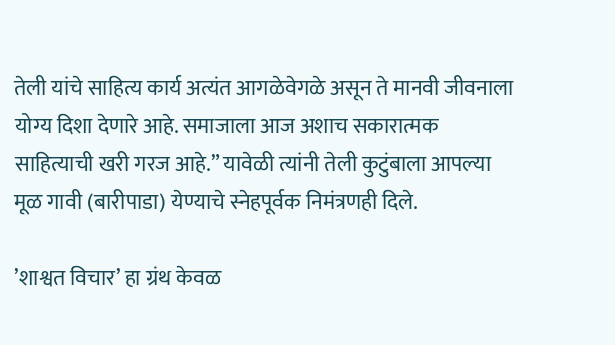तेली यांचे साहित्य कार्य अत्यंत आगळेवेगळे असून ते मानवी जीवनाला योग्य दिशा देणारे आहे. समाजाला आज अशाच सकारात्मक साहित्याची खरी गरज आहे.” यावेळी त्यांनी तेली कुटुंबाला आपल्या मूळ गावी (बारीपाडा) येण्याचे स्नेहपूर्वक निमंत्रणही दिले.

’शाश्वत विचार’ हा ग्रंथ केवळ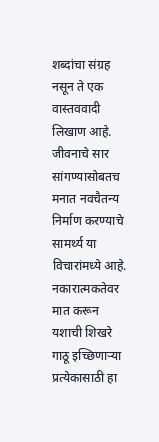शब्दांचा संग्रह नसून ते एक वास्तववादी लिखाण आहे. जीवनाचे सार सांगण्यासोबतच मनात नवचैतन्य निर्माण करण्याचे सामर्थ्य या विचारांमध्ये आहे. नकारात्मकतेवर मात करून यशाची शिखरे गाठू इच्छिणाऱ्या प्रत्येकासाठी हा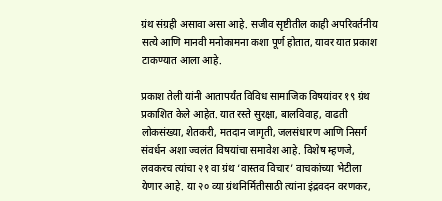ग्रंथ संग्रही असावा असा आहे. सजीव सृष्टीतील काही अपरिवर्तनीय सत्ये आणि मानवी मनोकामना कशा पूर्ण होतात, यावर यात प्रकाश टाकण्यात आला आहे.

प्रकाश तेली यांनी आतापर्यंत विविध सामाजिक विषयांवर १९ ग्रंथ प्रकाशित केले आहेत. यात रस्ते सुरक्षा, बालविवाह, वाढती लोकसंख्या, शेतकरी, मतदान जागृती, जलसंधारण आणि निसर्ग संवर्धन अशा ज्वलंत विषयांचा समावेश आहे. विशेष म्हणजे, लवकरच त्यांचा २१ वा ग्रंथ ‘वास्तव विचार’ वाचकांच्या भेटीला येणार आहे. या २० व्या ग्रंथनिर्मितीसाठी त्यांना इंद्रवदन वरणकर,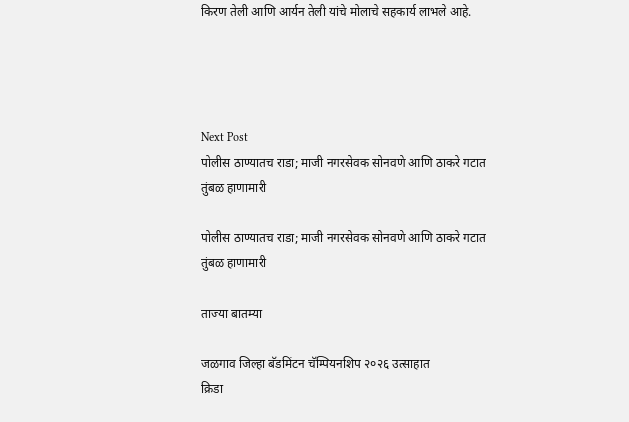किरण तेली आणि आर्यन तेली यांचे मोलाचे सहकार्य लाभले आहे.




Next Post
पोलीस ठाण्यातच राडा; माजी नगरसेवक सोनवणे आणि ठाकरे गटात तुंबळ हाणामारी

पोलीस ठाण्यातच राडा; माजी नगरसेवक सोनवणे आणि ठाकरे गटात तुंबळ हाणामारी

ताज्या बातम्या

जळगाव जिल्हा बॅडमिंटन चॅम्पियनशिप २०२६ उत्साहात
क्रिडा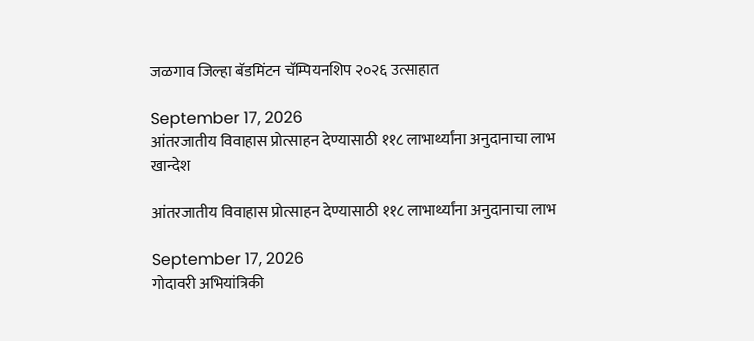जळगाव जिल्हा बॅडमिंटन चॅम्पियनशिप २०२६ उत्साहात

September 17, 2026
आंतरजातीय विवाहास प्रोत्साहन देण्यासाठी ११८ लाभार्थ्यांना अनुदानाचा लाभ
खान्देश

आंतरजातीय विवाहास प्रोत्साहन देण्यासाठी ११८ लाभार्थ्यांना अनुदानाचा लाभ

September 17, 2026
गोदावरी अभियांत्रिकी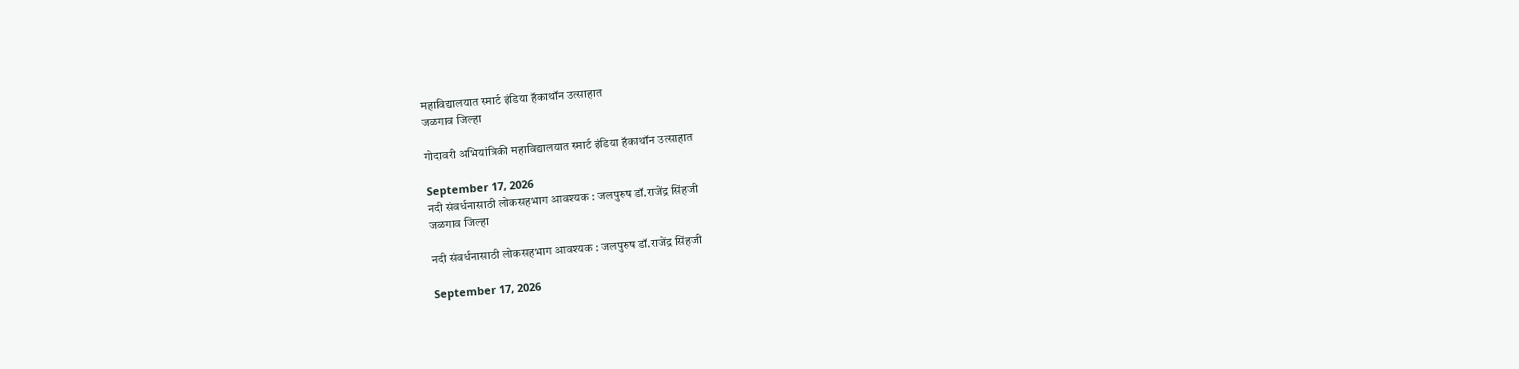महाविद्यालयात स्मार्ट इंडिया हॅकाथॉन उत्साहात
जळगाव जिल्हा

गोदावरी अभियांत्रिकी महाविद्यालयात स्मार्ट इंडिया हॅकाथॉन उत्साहात

September 17, 2026
नदी संवर्धनासाठी लोकसहभाग आवश्यक : जलपुरुष डॉ.राजेंद्र सिंहजी
जळगाव जिल्हा

नदी संवर्धनासाठी लोकसहभाग आवश्यक : जलपुरुष डॉ.राजेंद्र सिंहजी

September 17, 2026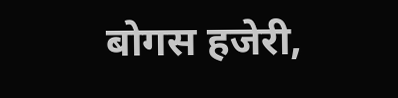बोगस हजेरी,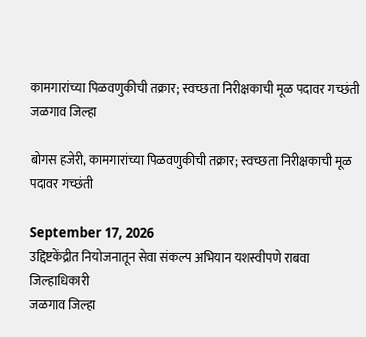कामगारांच्या पिळवणुकीची तक्रार; स्वच्छता निरीक्षकाची मूळ पदावर गच्छंती
जळगाव जिल्हा

बोगस हजेरी, कामगारांच्या पिळवणुकीची तक्रार; स्वच्छता निरीक्षकाची मूळ पदावर गच्छंती

September 17, 2026
उद्दिष्टकेंद्रीत नियोजनातून सेवा संकल्प अभियान यशस्वीपणे राबवा जिल्हाधिकारी
जळगाव जिल्हा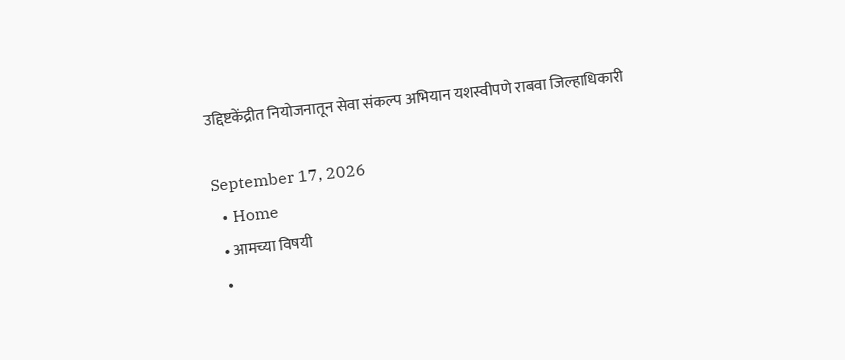उद्दिष्टकेंद्रीत नियोजनातून सेवा संकल्प अभियान यशस्वीपणे राबवा जिल्हाधिकारी

September 17, 2026
  • Home
  • आमच्या विषयी
  •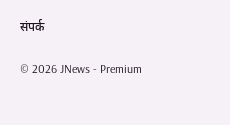संपर्क

© 2026 JNews - Premium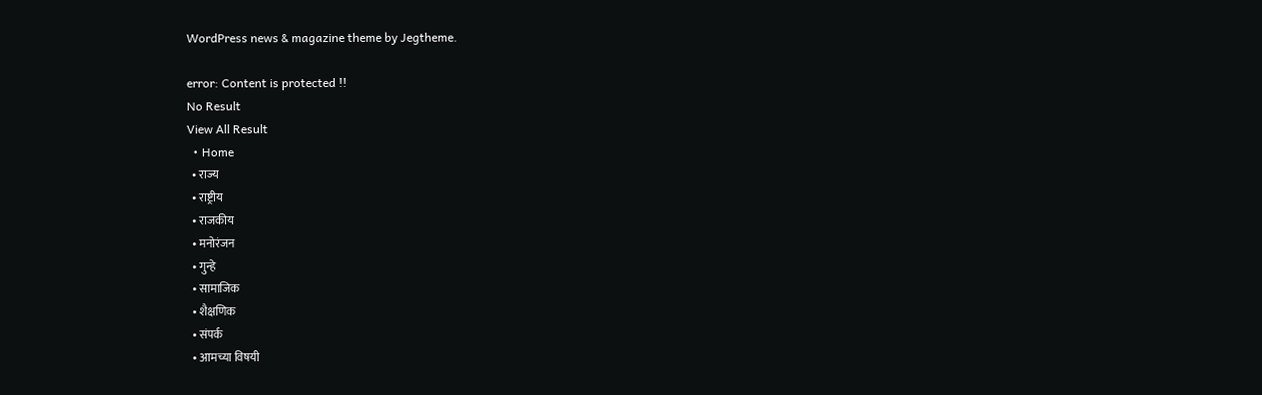WordPress news & magazine theme by Jegtheme.

error: Content is protected !!
No Result
View All Result
  • Home
  • राज्य
  • राष्ट्रीय
  • राजकीय
  • मनोरंजन
  • गुन्हे
  • सामाजिक
  • शैक्षणिक
  • संपर्क
  • आमच्या विषयी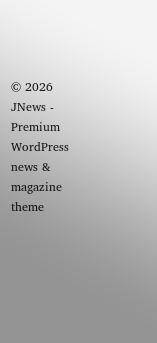© 2026 JNews - Premium WordPress news & magazine theme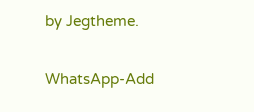by Jegtheme.

WhatsApp-Add